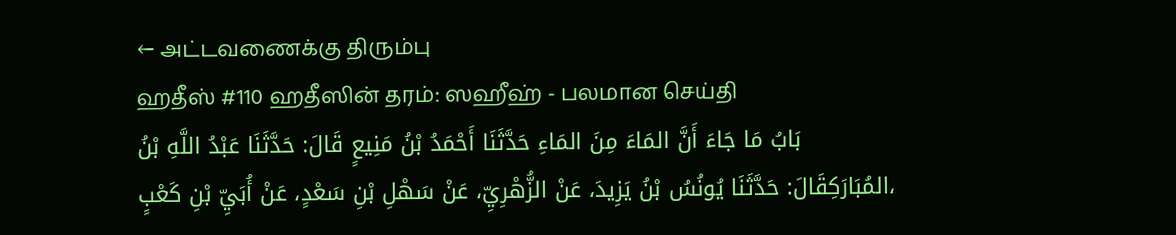← அட்டவணைக்கு திரும்பு
ஹதீஸ் #110 ஹதீஸின் தரம்: ஸஹீஹ் - பலமான செய்தி
بَابُ مَا جَاءَ أَنَّ المَاءَ مِنَ المَاءِ حَدَّثَنَا أَحْمَدُ بْنُ مَنِيعٍ قَالَ: حَدَّثَنَا عَبْدُ اللَّهِ بْنُ المُبَارَكِقَالَ: حَدَّثَنَا يُونُسُ بْنُ يَزِيدَ، عَنْ الزُّهْرِيِّ، عَنْ سَهْلِ بْنِ سَعْدٍ، عَنْ أُبَيِّ بْنِ كَعْبٍ،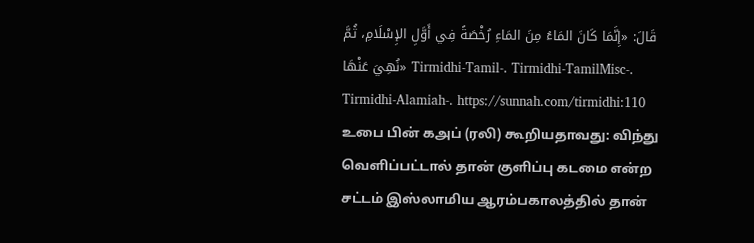قَالَ: «إِنَّمَا كَانَ المَاءُ مِنَ المَاءِ رُخْصَةً فِي أَوَّلِ الإِسْلَامِ، ثُمَّ نُهِيَ عَنْهَا» Tirmidhi-Tamil-. Tirmidhi-TamilMisc-. Tirmidhi-Alamiah-. https://sunnah.com/tirmidhi:110
உபை பின் கஅப் (ரலி) கூறியதாவது: விந்து வெளிப்பட்டால் தான் குளிப்பு கடமை என்ற சட்டம் இஸ்லாமிய ஆரம்பகாலத்தில் தான்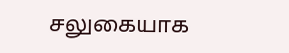சலுகையாக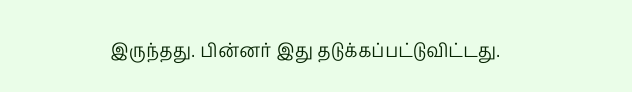இருந்தது. பின்னர் இது தடுக்கப்பட்டுவிட்டது.